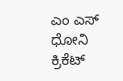ಎಂ ಎಸ್ ಧೋನಿ
ಕ್ರಿಕೆಟ್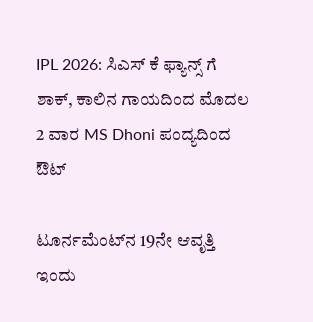IPL 2026: ಸಿಎಸ್ ಕೆ ಫ್ಯಾನ್ಸ್ ಗೆ ಶಾಕ್, ಕಾಲಿನ ಗಾಯದಿಂದ ಮೊದಲ 2 ವಾರ MS Dhoni ಪಂದ್ಯದಿಂದ ಔಟ್

ಟೂರ್ನಮೆಂಟ್‌ನ 19ನೇ ಆವೃತ್ತಿ ಇಂದು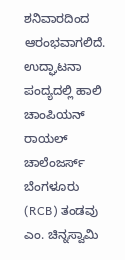ಶನಿವಾರದಿಂದ ಆರಂಭವಾಗಲಿದೆ. ಉದ್ಘಾಟನಾ ಪಂದ್ಯದಲ್ಲಿ ಹಾಲಿ ಚಾಂಪಿಯನ್ ರಾಯಲ್ ಚಾಲೆಂಜರ್ಸ್ ಬೆಂಗಳೂರು (RCB) ತಂಡವು ಎಂ. ಚಿನ್ನಸ್ವಾಮಿ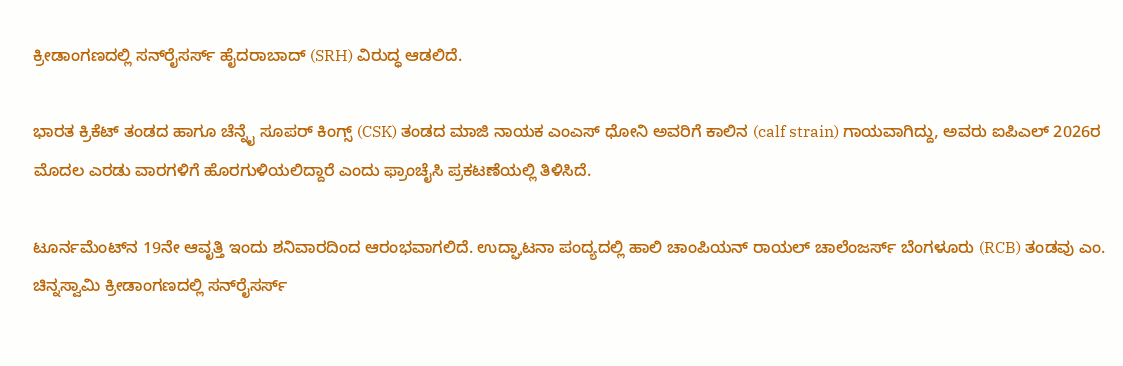ಕ್ರೀಡಾಂಗಣದಲ್ಲಿ ಸನ್‌ರೈಸರ್ಸ್ ಹೈದರಾಬಾದ್ (SRH) ವಿರುದ್ಧ ಆಡಲಿದೆ.

ಭಾರತ ಕ್ರಿಕೆಟ್ ತಂಡದ ಹಾಗೂ ಚೆನ್ನೈ ಸೂಪರ್ ಕಿಂಗ್ಸ್ (CSK) ತಂಡದ ಮಾಜಿ ನಾಯಕ ಎಂಎಸ್ ಧೋನಿ ಅವರಿಗೆ ಕಾಲಿನ (calf strain) ಗಾಯವಾಗಿದ್ದು, ಅವರು ಐಪಿಎಲ್ 2026ರ ಮೊದಲ ಎರಡು ವಾರಗಳಿಗೆ ಹೊರಗುಳಿಯಲಿದ್ದಾರೆ ಎಂದು ಫ್ರಾಂಚೈಸಿ ಪ್ರಕಟಣೆಯಲ್ಲಿ ತಿಳಿಸಿದೆ.

ಟೂರ್ನಮೆಂಟ್‌ನ 19ನೇ ಆವೃತ್ತಿ ಇಂದು ಶನಿವಾರದಿಂದ ಆರಂಭವಾಗಲಿದೆ. ಉದ್ಘಾಟನಾ ಪಂದ್ಯದಲ್ಲಿ ಹಾಲಿ ಚಾಂಪಿಯನ್ ರಾಯಲ್ ಚಾಲೆಂಜರ್ಸ್ ಬೆಂಗಳೂರು (RCB) ತಂಡವು ಎಂ. ಚಿನ್ನಸ್ವಾಮಿ ಕ್ರೀಡಾಂಗಣದಲ್ಲಿ ಸನ್‌ರೈಸರ್ಸ್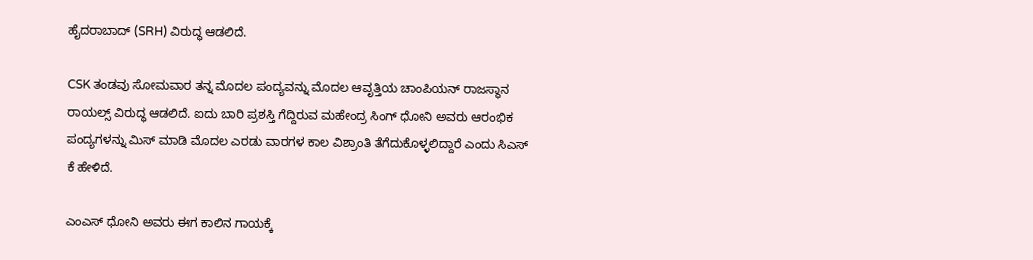ಹೈದರಾಬಾದ್ (SRH) ವಿರುದ್ಧ ಆಡಲಿದೆ.

CSK ತಂಡವು ಸೋಮವಾರ ತನ್ನ ಮೊದಲ ಪಂದ್ಯವನ್ನು ಮೊದಲ ಆವೃತ್ತಿಯ ಚಾಂಪಿಯನ್ ರಾಜಸ್ಥಾನ ರಾಯಲ್ಸ್ ವಿರುದ್ಧ ಆಡಲಿದೆ. ಐದು ಬಾರಿ ಪ್ರಶಸ್ತಿ ಗೆದ್ದಿರುವ ಮಹೇಂದ್ರ ಸಿಂಗ್ ಧೋನಿ ಅವರು ಆರಂಭಿಕ ಪಂದ್ಯಗಳನ್ನು ಮಿಸ್ ಮಾಡಿ ಮೊದಲ ಎರಡು ವಾರಗಳ ಕಾಲ ವಿಶ್ರಾಂತಿ ತೆಗೆದುಕೊಳ್ಳಲಿದ್ದಾರೆ ಎಂದು ಸಿಎಸ್ ಕೆ ಹೇಳಿದೆ.

ಎಂಎಸ್ ಧೋನಿ ಅವರು ಈಗ ಕಾಲಿನ ಗಾಯಕ್ಕೆ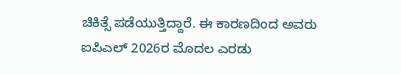ಚಿಕಿತ್ಸೆ ಪಡೆಯುತ್ತಿದ್ದಾರೆ. ಈ ಕಾರಣದಿಂದ ಅವರು ಐಪಿಎಲ್ 2026ರ ಮೊದಲ ಎರಡು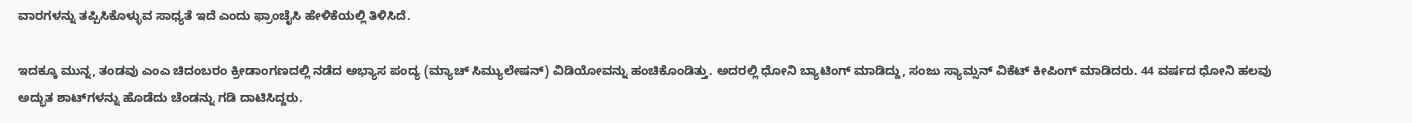ವಾರಗಳನ್ನು ತಪ್ಪಿಸಿಕೊಳ್ಳುವ ಸಾಧ್ಯತೆ ಇದೆ ಎಂದು ಫ್ರಾಂಚೈಸಿ ಹೇಳಿಕೆಯಲ್ಲಿ ತಿಳಿಸಿದೆ.

ಇದಕ್ಕೂ ಮುನ್ನ, ತಂಡವು ಎಂಎ ಚಿದಂಬರಂ ಕ್ರೀಡಾಂಗಣದಲ್ಲಿ ನಡೆದ ಅಭ್ಯಾಸ ಪಂದ್ಯ (ಮ್ಯಾಚ್ ಸಿಮ್ಯುಲೇಷನ್) ವಿಡಿಯೋವನ್ನು ಹಂಚಿಕೊಂಡಿತ್ತು. ಅದರಲ್ಲಿ ಧೋನಿ ಬ್ಯಾಟಿಂಗ್ ಮಾಡಿದ್ದು, ಸಂಜು ಸ್ಯಾಮ್ಸನ್ ವಿಕೆಟ್ ಕೀಪಿಂಗ್ ಮಾಡಿದರು. 44 ವರ್ಷದ ಧೋನಿ ಹಲವು ಅದ್ಭುತ ಶಾಟ್‌ಗಳನ್ನು ಹೊಡೆದು ಚೆಂಡನ್ನು ಗಡಿ ದಾಟಿಸಿದ್ದರು.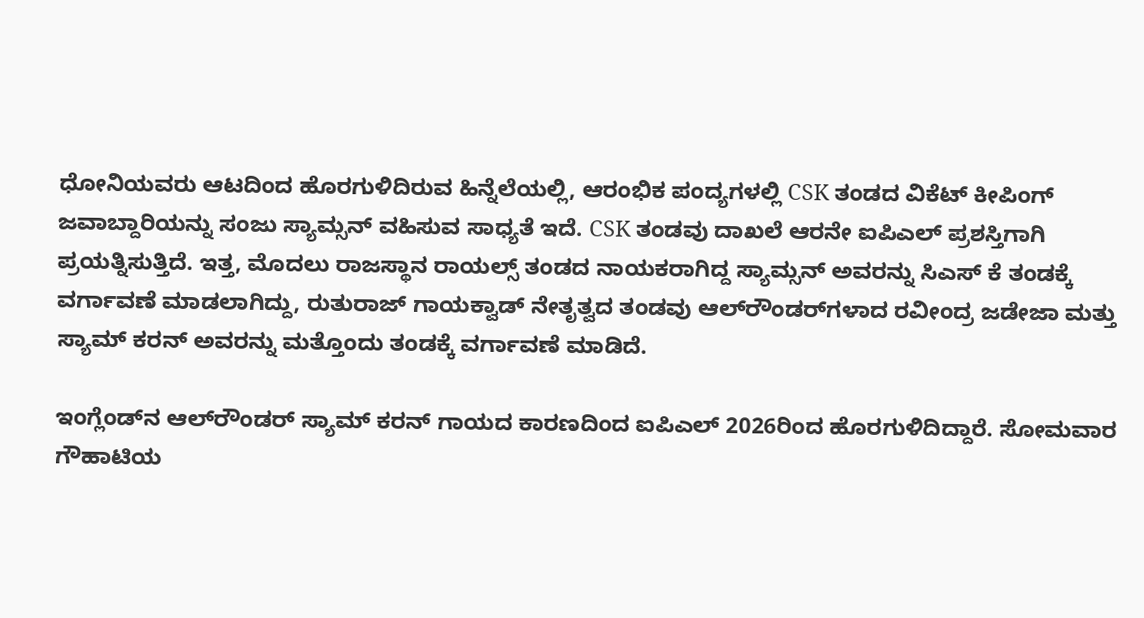ಧೋನಿಯವರು ಆಟದಿಂದ ಹೊರಗುಳಿದಿರುವ ಹಿನ್ನೆಲೆಯಲ್ಲಿ, ಆರಂಭಿಕ ಪಂದ್ಯಗಳಲ್ಲಿ CSK ತಂಡದ ವಿಕೆಟ್ ಕೀಪಿಂಗ್ ಜವಾಬ್ದಾರಿಯನ್ನು ಸಂಜು ಸ್ಯಾಮ್ಸನ್ ವಹಿಸುವ ಸಾಧ್ಯತೆ ಇದೆ. CSK ತಂಡವು ದಾಖಲೆ ಆರನೇ ಐಪಿಎಲ್ ಪ್ರಶಸ್ತಿಗಾಗಿ ಪ್ರಯತ್ನಿಸುತ್ತಿದೆ. ಇತ್ತ, ಮೊದಲು ರಾಜಸ್ಥಾನ ರಾಯಲ್ಸ್ ತಂಡದ ನಾಯಕರಾಗಿದ್ದ ಸ್ಯಾಮ್ಸನ್ ಅವರನ್ನು ಸಿಎಸ್ ಕೆ ತಂಡಕ್ಕೆ ವರ್ಗಾವಣೆ ಮಾಡಲಾಗಿದ್ದು, ರುತುರಾಜ್ ಗಾಯಕ್ವಾಡ್ ನೇತೃತ್ವದ ತಂಡವು ಆಲ್‌ರೌಂಡರ್‌ಗಳಾದ ರವೀಂದ್ರ ಜಡೇಜಾ ಮತ್ತು ಸ್ಯಾಮ್ ಕರನ್ ಅವರನ್ನು ಮತ್ತೊಂದು ತಂಡಕ್ಕೆ ವರ್ಗಾವಣೆ ಮಾಡಿದೆ.

ಇಂಗ್ಲೆಂಡ್‌ನ ಆಲ್‌ರೌಂಡರ್ ಸ್ಯಾಮ್ ಕರನ್ ಗಾಯದ ಕಾರಣದಿಂದ ಐಪಿಎಲ್ 2026ರಿಂದ ಹೊರಗುಳಿದಿದ್ದಾರೆ. ಸೋಮವಾರ ಗೌಹಾಟಿಯ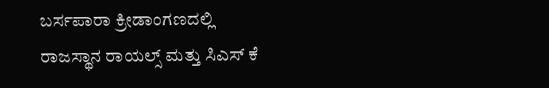ಬರ್ಸಪಾರಾ ಕ್ರೀಡಾಂಗಣದಲ್ಲಿ ರಾಜಸ್ಥಾನ ರಾಯಲ್ಸ್ ಮತ್ತು ಸಿಎಸ್ ಕೆ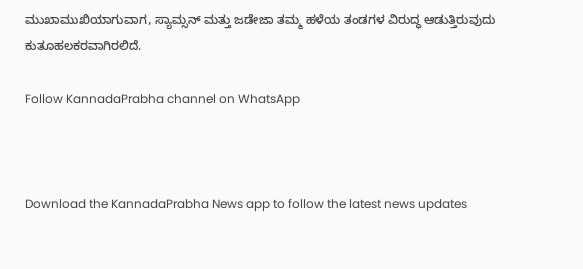ಮುಖಾಮುಖಿಯಾಗುವಾಗ, ಸ್ಯಾಮ್ಸನ್ ಮತ್ತು ಜಡೇಜಾ ತಮ್ಮ ಹಳೆಯ ತಂಡಗಳ ವಿರುದ್ಧ ಆಡುತ್ತಿರುವುದು ಕುತೂಹಲಕರವಾಗಿರಲಿದೆ.

Follow KannadaPrabha channel on WhatsApp



Download the KannadaPrabha News app to follow the latest news updates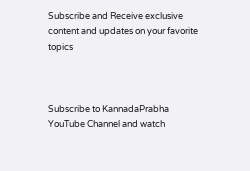Subscribe and Receive exclusive content and updates on your favorite topics



Subscribe to KannadaPrabha YouTube Channel and watch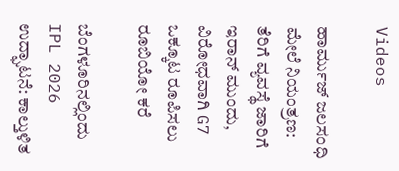Videos

ಹಾರ್ಮುಜ್ ಜಲಸಂಧಿ ಮೇಲೆ ನಿಯಂತ್ರಣ: ತೆರಿಗೆ ವ್ಯವಸ್ಥೆ ಜಾರಿಗೆ ಇರಾನ್ ಮುಂದು, ವಿರೋಧವಾಗಿ G7 ಒಕ್ಕೂಟ ರೂಪಿಸಲು ರೂಬಿಯೋ ಕರೆ

ಬೆಂಗಳೂರಿನಲ್ಲಿಂದು IPL 2026 ಉದ್ಘಾಟನೆ: ಕಾಲ್ತುಳಿತ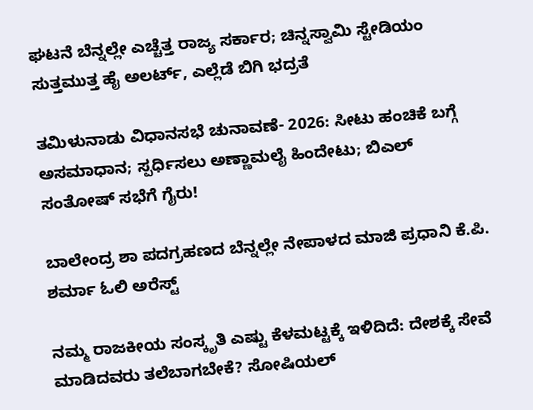ಘಟನೆ ಬೆನ್ನಲ್ಲೇ ಎಚ್ಚೆತ್ತ ರಾಜ್ಯ ಸರ್ಕಾರ; ಚಿನ್ನಸ್ವಾಮಿ ಸ್ಟೇಡಿಯಂ ಸುತ್ತಮುತ್ತ ಹೈ ಅಲರ್ಟ್, ಎಲ್ಲೆಡೆ ಬಿಗಿ ಭದ್ರತೆ

ತಮಿಳುನಾಡು ವಿಧಾನಸಭೆ ಚುನಾವಣೆ- 2026: ಸೀಟು ಹಂಚಿಕೆ ಬಗ್ಗೆ ಅಸಮಾಧಾನ; ಸ್ಪರ್ಧಿಸಲು ಅಣ್ಣಾಮಲೈ ಹಿಂದೇಟು; ಬಿಎಲ್ ಸಂತೋಷ್ ಸಭೆಗೆ ಗೈರು!

ಬಾಲೇಂದ್ರ ಶಾ ಪದಗ್ರಹಣದ ಬೆನ್ನಲ್ಲೇ ನೇಪಾಳದ ಮಾಜಿ ಪ್ರಧಾನಿ ಕೆ.ಪಿ. ಶರ್ಮಾ ಓಲಿ ಅರೆಸ್ಟ್‌

ನಮ್ಮ ರಾಜಕೀಯ ಸಂಸ್ಕೃತಿ ಎಷ್ಟು ಕೆಳಮಟ್ಟಕ್ಕೆ ಇಳಿದಿದೆ: ದೇಶಕ್ಕೆ ಸೇವೆ ಮಾಡಿದವರು ತಲೆಬಾಗಬೇಕೆ? ಸೋಷಿಯಲ್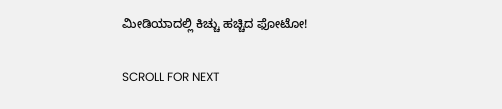ಮೀಡಿಯಾದಲ್ಲಿ ಕಿಚ್ಚು ಹಚ್ಚಿದ ಫೋಟೋ!

SCROLL FOR NEXT